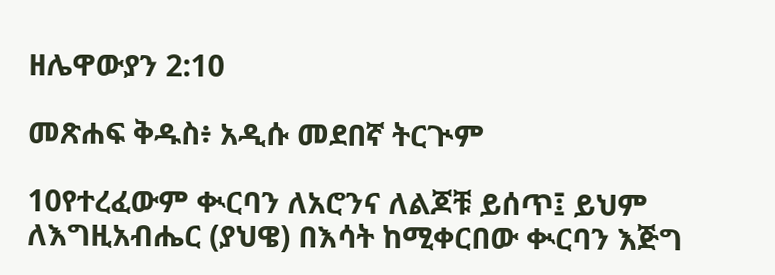ዘሌዋውያን 2:10

መጽሐፍ ቅዱስ፥ አዲሱ መደበኛ ትርጒም

10የተረፈውም ቊርባን ለአሮንና ለልጆቹ ይሰጥ፤ ይህም ለእግዚአብሔር (ያህዌ) በእሳት ከሚቀርበው ቊርባን እጅግ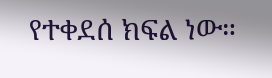የተቀደሰ ክፍል ነው።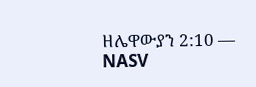ዘሌዋውያን 2:10 — NASV